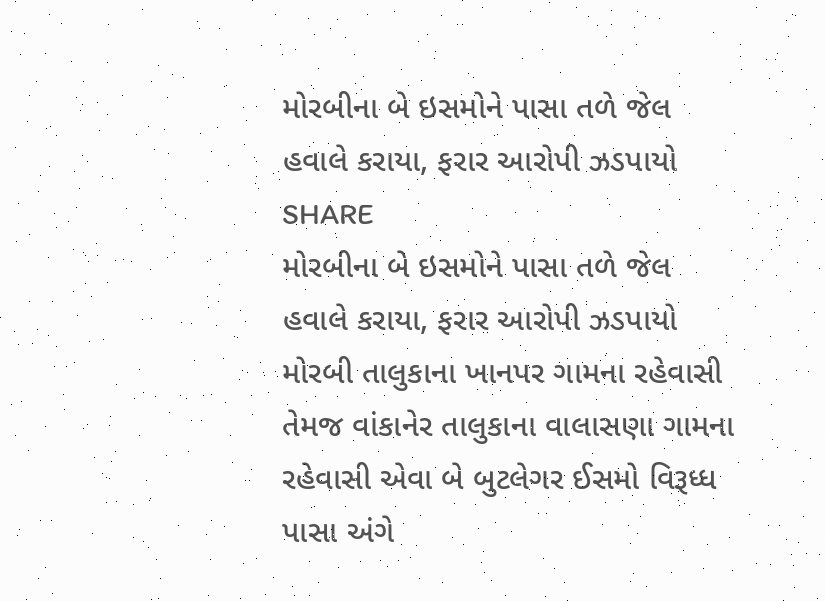મોરબીના બે ઇસમોને પાસા તળે જેલ હવાલે કરાયા, ફરાર આરોપી ઝડપાયો
SHARE
મોરબીના બે ઇસમોને પાસા તળે જેલ હવાલે કરાયા, ફરાર આરોપી ઝડપાયો
મોરબી તાલુકાના ખાનપર ગામના રહેવાસી તેમજ વાંકાનેર તાલુકાના વાલાસણા ગામના રહેવાસી એવા બે બુટલેગર ઈસમો વિરૂધ્ધ પાસા અંગે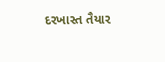દરખાસ્ત તૈયાર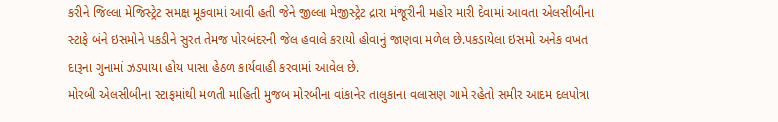કરીને જિલ્લા મેજિસ્ટ્રેટ સમક્ષ મૂકવામાં આવી હતી જેને જીલ્લા મેજીસ્ટ્રેટ દ્રારા મંજૂરીની મહોર મારી દેવામાં આવતા એલસીબીના સ્ટાફે બંને ઇસમોને પકડીને સુરત તેમજ પોરબંદરની જેલ હવાલે કરાયો હોવાનું જાણવા મળેલ છે.પકડાયેલા ઇસમો અનેક વખત દારૂના ગુનામાં ઝડપાયા હોય પાસા હેઠળ કાર્યવાહી કરવામાં આવેલ છે.
મોરબી એલસીબીના સ્ટાફમાંથી મળતી માહિતી મુજબ મોરબીના વાંકાનેર તાલુકાના વલાસણ ગામે રહેતો સમીર આદમ દલપોત્રા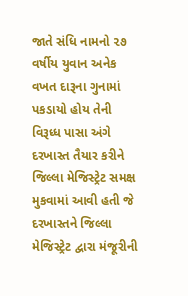જાતે સંધિ નામનો ૨૭ વર્ષીય યુવાન અનેક વખત દારૂના ગુનામાં પકડાયો હોય તેની વિરૂધ્ધ પાસા અંગે દરખાસ્ત તૈયાર કરીને જિલ્લા મેજિસ્ટ્રેટ સમક્ષ મુકવામાં આવી હતી જે દરખાસ્તને જિલ્લા મેજિસ્ટ્રેટ દ્વારા મંજૂરીની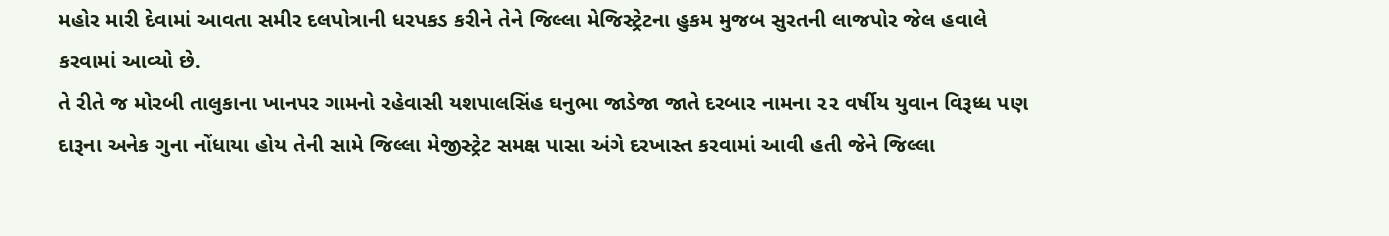મહોર મારી દેવામાં આવતા સમીર દલપોત્રાની ધરપકડ કરીને તેને જિલ્લા મેજિસ્ટ્રેટના હુકમ મુજબ સુરતની લાજપોર જેલ હવાલે કરવામાં આવ્યો છે.
તે રીતે જ મોરબી તાલુકાના ખાનપર ગામનો રહેવાસી યશપાલસિંહ ઘનુભા જાડેજા જાતે દરબાર નામના ૨૨ વર્ષીય યુવાન વિરૂધ્ધ પણ દારૂના અનેક ગુના નોંધાયા હોય તેની સામે જિલ્લા મેજીસ્ટ્રેટ સમક્ષ પાસા અંગે દરખાસ્ત કરવામાં આવી હતી જેને જિલ્લા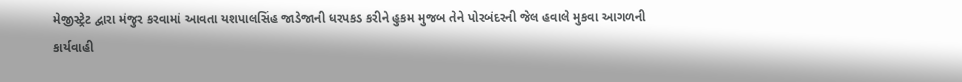મેજીસ્ટ્રેટ દ્વારા મંજુર કરવામાં આવતા યશપાલસિંહ જાડેજાની ધરપકડ કરીને હુકમ મુજબ તેને પોરબંદરની જેલ હવાલે મુકવા આગળની કાર્યવાહી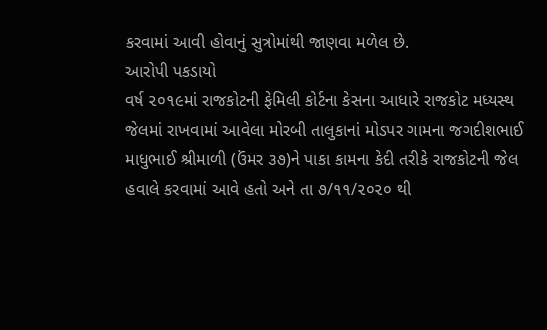કરવામાં આવી હોવાનું સુત્રોમાંથી જાણવા મળેલ છે.
આરોપી પકડાયો
વર્ષ ૨૦૧૯માં રાજકોટની ફેમિલી કોર્ટના કેસના આધારે રાજકોટ મધ્યસ્થ જેલમાં રાખવામાં આવેલા મોરબી તાલુકાનાં મોડપર ગામના જગદીશભાઈ માધુભાઈ શ્રીમાળી (ઉંમર ૩૭)ને પાકા કામના કેદી તરીકે રાજકોટની જેલ હવાલે કરવામાં આવે હતો અને તા ૭/૧૧/૨૦૨૦ થી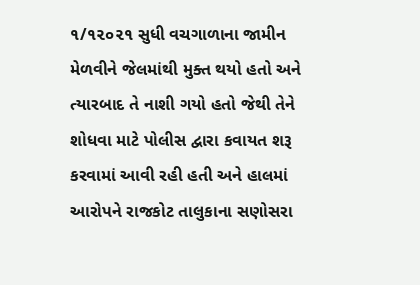૧/૧૨૦૨૧ સુધી વચગાળાના જામીન મેળવીને જેલમાંથી મુક્ત થયો હતો અને ત્યારબાદ તે નાશી ગયો હતો જેથી તેને શોધવા માટે પોલીસ દ્વારા કવાયત શરૂ કરવામાં આવી રહી હતી અને હાલમાં આરોપને રાજકોટ તાલુકાના સણોસરા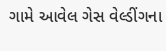ગામે આવેલ ગેસ વેલ્ડીંગના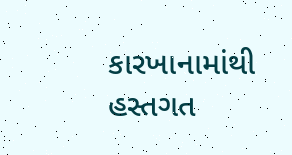કારખાનામાંથી હસ્તગત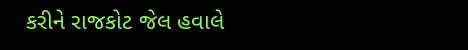કરીને રાજકોટ જેલ હવાલે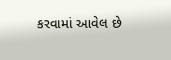કરવામાં આવેલ છે